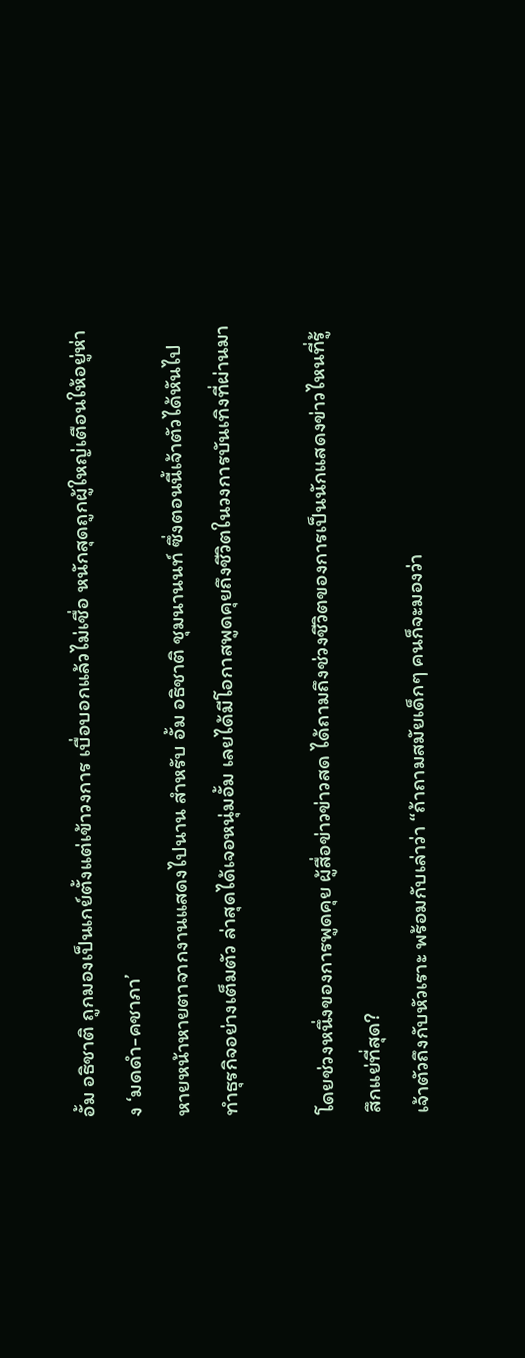อั้ม อธิชาติ ถูกมองเป็นเกย์ตั้งแต่เข้าวงการ เบื่อบอกแล้วไม่เชื่อ หนักสุดถูกผู้ใหญ่เตือนให้อยู่ห่าง ‘มดดำ-คชาภา’
หายหน้าหายตาจากงานแสดงไปนาน สำหรับ อั้ม อธิชาติ ชุมนานนท์ ซึ่งตอนนี้เจ้าตัวได้หันไปทำธุรกิจอย่างเต็มตัว ล่าสุดได้เจอหนุ่มอั้ม เลยได้มีโอกาสพูดคุยถึงชีวิตในวงการบันเทิงที่ผ่านมา

โดยช่วงหนึ่งของการพูดคุย ผู้สื่อข่าวข่าวสด ได้ถามถึงช่วงชีวิตของการเป็นนักแสดงข่าวไหนที่รู้สึกแย่ที่สุด?
เจ้าตัวถึงกับหัวเราะ พร้อมกับเล่าว่า “ถ้าถามสมัยเด็กๆ คนก็จะมองว่า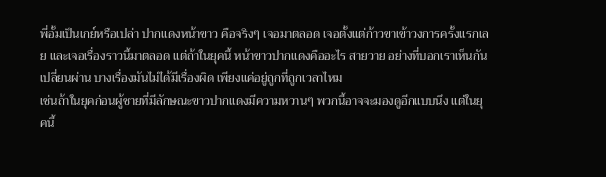พี่อั้มเป็นเกย์หรือเปล่า ปากแดงหน้าขาว คือจริงๆ เจอมาตลอด เจอตั้งแต่ก้าวขาเข้าวงการครั้งแรกเลย และเจอเรื่องราวนี้มาตลอด แต่ถ้าในยุคนี้ หน้าขาวปากแดงคืออะไร สายวาย อย่างที่บอกเราเห็นกันเปลี่ยนผ่าน บางเรื่องมันไม่ได้มีเรื่องผิด เพียงแค่อยู่ถูกที่ถูกเวลาไหม
เช่นถ้าในยุคก่อนผู้ชายที่มีลักษณะขาวปากแดงมีความหวานๆ พวกนี้อาจจะมองดูอีกแบบนึง แต่ในยุคนี้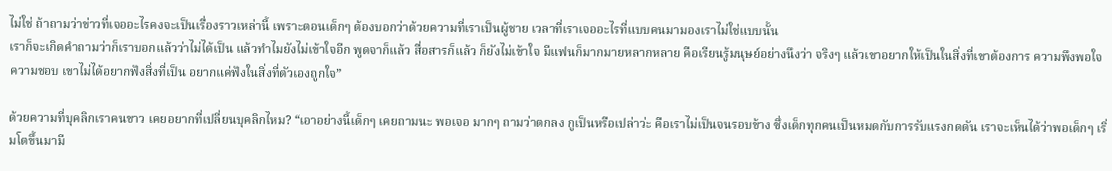ไม่ใช่ ถ้าถามว่าข่าวที่เจออะไรคงจะเป็นเรื่องราวเหล่านี้ เพราะตอนเด็กๆ ต้องบอกว่าด้วยความที่เราเป็นผู้ชาย เวลาที่เราเจออะไรที่แบบคนมามองเราไม่ใช่แบบนั้น
เราก็จะเกิดคำถามว่าก็เราบอกแล้วว่าไม่ได้เป็น แล้วทำไมยังไม่เข้าใจอีก พูดจาก็แล้ว สื่อสารก็แล้ว ก็ยังไม่เข้าใจ มีแฟนก็มากมายหลากหลาย คือเรียนรู้มนุษย์อย่างนึงว่า จริงๆ แล้วเขาอยากให้เป็นในสิ่งที่เขาต้องการ ความพึงพอใจความชอบ เขาไม่ได้อยากฟังสิ่งที่เป็น อยากแค่ฟังในสิ่งที่ตัวเองถูกใจ”

ด้วยความที่บุคลิกเราคนขาว เคยอยากที่เปลี่ยนบุคลิกไหม? “เอาอย่างนี้เด็กๆ เคยถามนะ พอเจอ มากๆ ถามว่าตกลง กูเป็นหรือเปล่าว่ะ คือเราไม่เป็นจนรอบข้าง ซึ่งเด็กทุกคนเป็นหมดกับการรับแรงกดดัน เราจะเห็นได้ว่าพอเด็กๆ เริ่มโตขึ้นมามี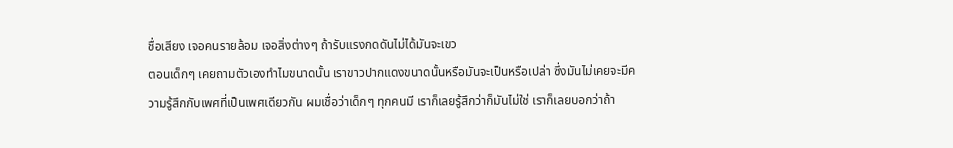ชื่อเสียง เจอคนรายล้อม เจอสิ่งต่างๆ ถ้ารับแรงกดดันไม่ได้มันจะเขว
ตอนเด็กๆ เคยถามตัวเองทำไมขนาดนั้น เราขาวปากแดงขนาดนั้นหรือมันจะเป็นหรือเปล่า ซึ่งมันไม่เคยจะมีความรู้สึกกับเพศที่เป็นเพศเดียวกัน ผมเชื่อว่าเด็กๆ ทุกคนมี เราก็เลยรู้สึกว่าก็มันไม่ใช่ เราก็เลยบอกว่าถ้า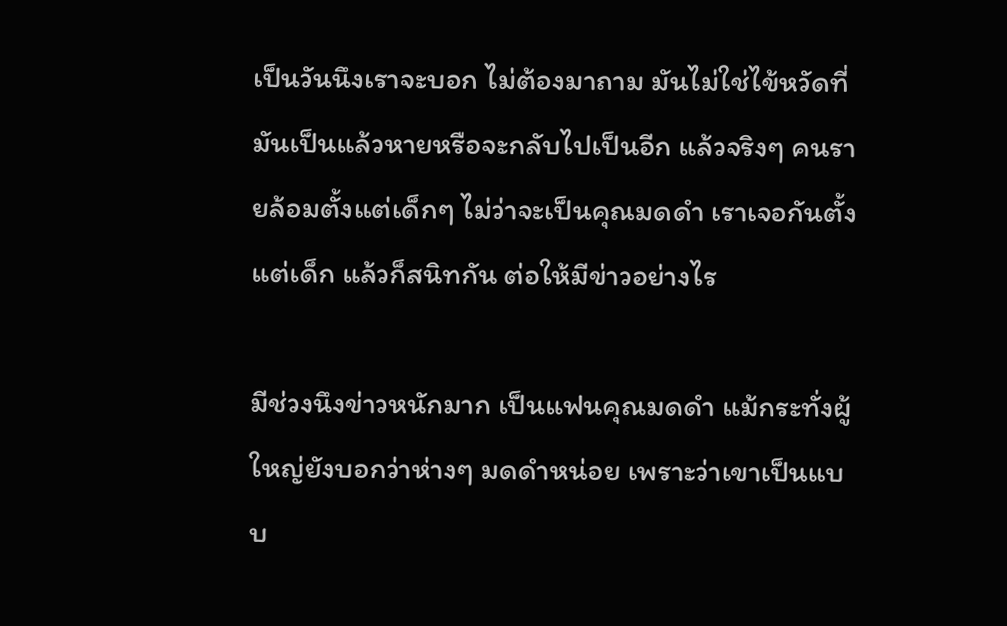เป็นวันนึงเราจะบอก ไม่ต้องมาถาม มันไม่ใช่ไข้หวัดที่มันเป็นแล้วหายหรือจะกลับไปเป็นอีก แล้วจริงๆ คนรายล้อมตั้งแต่เด็กๆ ไม่ว่าจะเป็นคุณมดดำ เราเจอกันตั้งแต่เด็ก แล้วก็สนิทกัน ต่อให้มีข่าวอย่างไร

มีช่วงนึงข่าวหนักมาก เป็นแฟนคุณมดดำ แม้กระทั่งผู้ใหญ่ยังบอกว่าห่างๆ มดดำหน่อย เพราะว่าเขาเป็นแบบ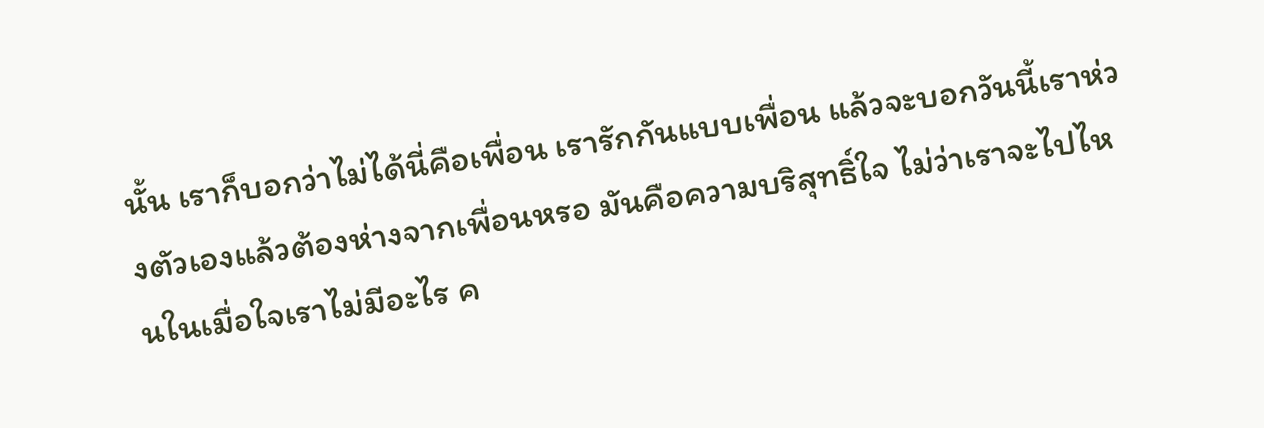นั้น เราก็บอกว่าไม่ได้นี่คือเพื่อน เรารักกันแบบเพื่อน แล้วจะบอกวันนี้เราห่วงตัวเองแล้วต้องห่างจากเพื่อนหรอ มันคือความบริสุทธิ์ใจ ไม่ว่าเราจะไปไหนในเมื่อใจเราไม่มีอะไร ค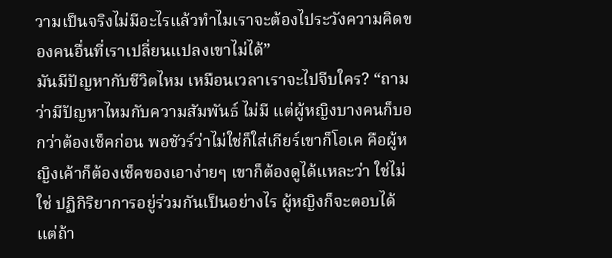วามเป็นจริงไม่มีอะไรแล้วทำไมเราจะต้องไประวังความคิดของคนอื่นที่เราเปลี่ยนแปลงเขาไม่ได้”
มันมีปัญหากับชีวิตไหม เหมือนเวลาเราจะไปจีบใคร? “ถามว่ามีปัญหาไหมกับความสัมพันธ์ ไม่มี แต่ผู้หญิงบางคนก็บอกว่าต้องเช็คก่อน พอชัวร์ว่าไม่ใช่ก็ใส่เกียร์เขาก็โอเค คือผู้หญิงเค้าก็ต้องเช็คของเอาง่ายๆ เขาก็ต้องดูได้แหละว่า ใช่ไม่ใช่ ปฏิกิริยาการอยู่ร่วมกันเป็นอย่างไร ผู้หญิงก็จะตอบได้ แต่ถ้า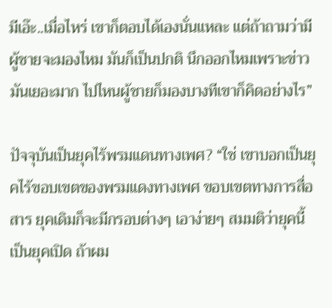มีเอ๊ะ..เมื่อไหร่ เขาก็ตอบได้เองนั่นแหละ แต่ถ้าถามว่ามีผู้ชายจะมองไหม มันก็เป็นปกติ นึกออกไหมเพราะข่าวมันเยอะมาก ไปไหนผู้ชายก็มองบางทีเขาก็คิดอย่างไร”

ปัจจุบันเป็นยุคไร้พรมแดนทางเพศ? “ใช่ เขาบอกเป็นยุคไร้ขอบเขตของพรมแดงทางเพศ ขอบเขตทางการสื่อสาร ยุคเดิมก็จะมีกรอบต่างๆ เอาง่ายๆ สมมติว่ายุคนี้เป็นยุคเปิด ถ้าผม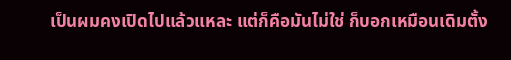เป็นผมคงเปิดไปแล้วแหละ แต่ก็คือมันไม่ใช่ ก็บอกเหมือนเดิมตั้ง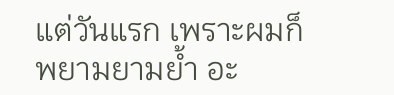แต่วันแรก เพราะผมก็พยามยามย้ำ อะ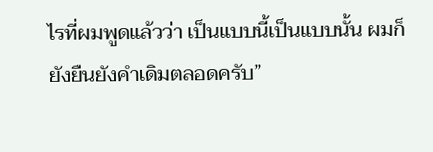ไรที่ผมพูดแล้วว่า เป็นแบบนี้เป็นแบบนั้น ผมก็ยังยืนยังคำเดิมตลอดครับ”